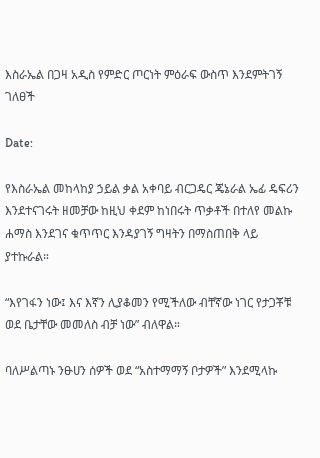እስራኤል በጋዛ አዲስ የምድር ጦርነት ምዕራፍ ውስጥ እንደምትገኝ ገለፀች

Date:

የእስራኤል መከላከያ ኃይል ቃል አቀባይ ብርጋዴር ጄኔራል ኤፊ ዴፍሪን እንደተናገሩት ዘመቻው ከዚህ ቀደም ከነበሩት ጥቃቶች በተለየ መልኩ ሐማስ እንደገና ቁጥጥር እንዳያገኝ ግዛትን በማስጠበቅ ላይ ያተኩራል።

“እየገፋን ነው፤ እና እኛን ሊያቆመን የሚችለው ብቸኛው ነገር የታጋቾቹ ወደ ቤታቸው መመለስ ብቻ ነው” ብለዋል።

ባለሥልጣኑ ንፁሀን ሰዎች ወደ “አስተማማኝ ቦታዎች” እንደሚላኩ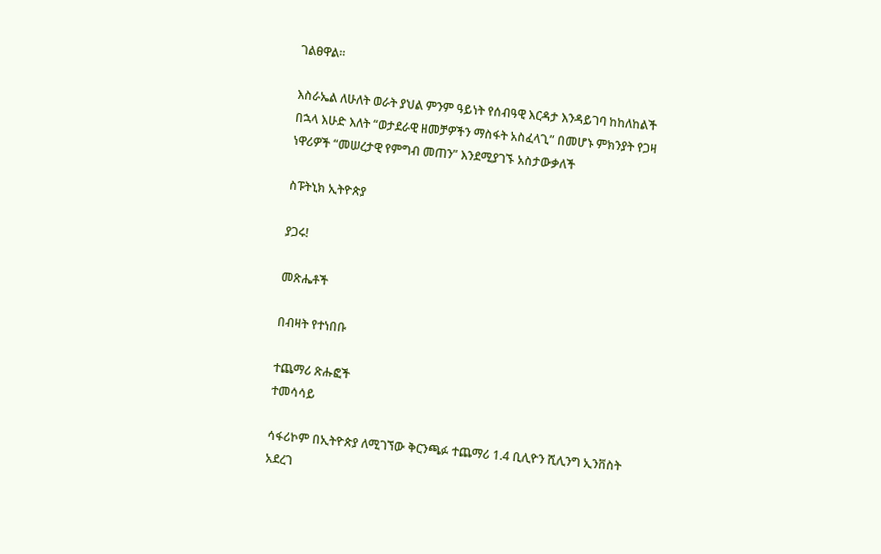ገልፀዋል።

እስራኤል ለሁለት ወራት ያህል ምንም ዓይነት የሰብዓዊ እርዳታ እንዳይገባ ከከለከልች በኋላ እሁድ እለት “ወታደራዊ ዘመቻዎችን ማስፋት አስፈላጊ” በመሆኑ ምክንያት የጋዛ ነዋሪዎች “መሠረታዊ የምግብ መጠን” እንደሚያገኙ አስታውቃለች

ስፑትኒክ ኢትዮጵያ

ያጋሩ!

መጽሔቶች

በብዛት የተነበቡ

ተጨማሪ ጽሑፎች
ተመሳሳይ

ሳፋሪኮም በኢትዮጵያ ለሚገኘው ቅርንጫፉ ተጨማሪ 1.4 ቢሊዮን ሺሊንግ ኢንቨስት አደረገ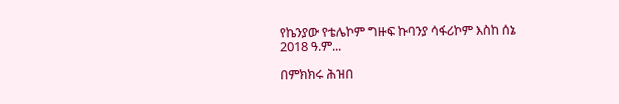የኬንያው የቴሌኮም ግዙፍ ኩባንያ ሳፋሪኮም እስከ ሰኔ 2018 ዓ.ም...

በምክክሩ ሕዝበ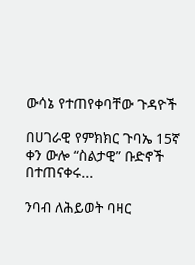ውሳኔ የተጠየቀባቸው ጉዳዮች

በሀገራዊ የምክክር ጉባኤ 15ኛ ቀን ውሎ “ስልታዊ” ቡድኖች በተጠናቀሩ...

ንባብ ለሕይወት ባዛር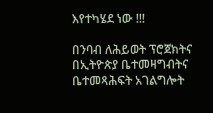እየተካሄደ ነው !!!

በንባብ ለሕይወት ፕሮጀክትና በኢትዮጵያ ቤተመዛግብትና ቤተመጻሕፍት አገልግሎት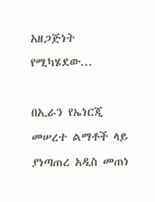አዘጋጅነት የሚካሄደው...

በኢራን የኤነርጂ መሠረተ ልማቶች ላይ ያነጣጠረ አዲስ መጠነ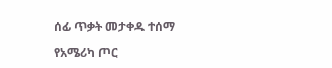ሰፊ ጥቃት መታቀዱ ተሰማ

የአሜሪካ ጦር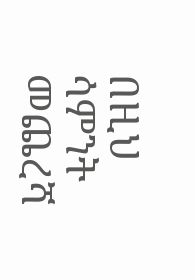በዚህ ሳምንት መጨረሻ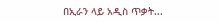በኢራን ላይ አዲስ ጥቃት...